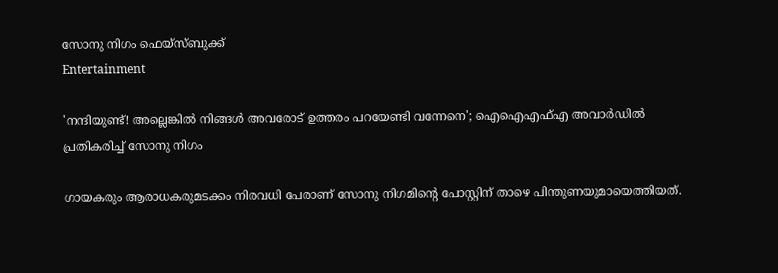സോനു നിഗം ഫെയ്സ്ബുക്ക്
Entertainment

'നന്ദിയുണ്ട്! അല്ലെങ്കിൽ നിങ്ങൾ അവരോട് ഉത്തരം പറയേണ്ടി വന്നേനെ'; ഐഐഎഫ്എ അവാർഡിൽ പ്രതികരിച്ച് സോനു നിഗം

ഗായകരും ആരാധകരുമടക്കം നിരവധി പേരാണ് സോനു നിഗമിന്റെ പോസ്റ്റിന് താഴെ പിന്തുണയുമായെത്തിയത്.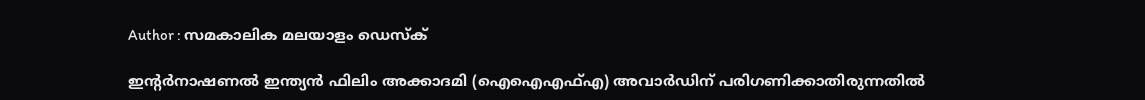Author : സമകാലിക മലയാളം ഡെസ്ക്

ഇന്റർനാഷണൽ ഇന്ത്യൻ ഫിലിം അക്കാദമി (ഐഐഎഫ്എ) അവാർഡിന് പരിഗണിക്കാതിരുന്നതിൽ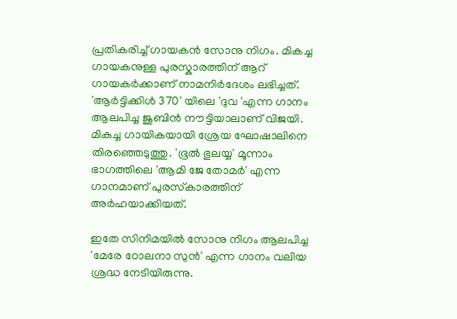പ്രതികരിച്ച് ഗായകൻ സോനു നിഗം. മികച്ച ഗായകനുള്ള പുരസ്കാരത്തിന് ആറ് ഗായകർക്കാണ് നാമനിർദേശം ലഭിച്ചത്. 'ആര്‍ട്ടിക്കിള്‍ 370' യിലെ 'ദുവ 'എന്ന ഗാനം ആലപിച്ച ജുബിന്‍ നൗട്ടിയാലാണ് വിജയി. മികച്ച ഗായികയായി ശ്രേയ ഘോഷാലിനെ തിരഞ്ഞെടുത്തു. 'ഭൂല്‍ ഭുലയ്യ' മൂന്നാം ഭാഗത്തിലെ 'ആമി ജേ തോമര്‍' എന്ന ഗാനമാണ് പുരസ്‌കാരത്തിന് അര്‍ഹയാക്കിയത്.

ഇതേ സിനിമയില്‍ സോനു നിഗം ആലപിച്ച 'മേരേ ഠോലനാ സുന്‍' എന്ന ഗാനം വലിയ ശ്രദ്ധ നേടിയിരുന്നു.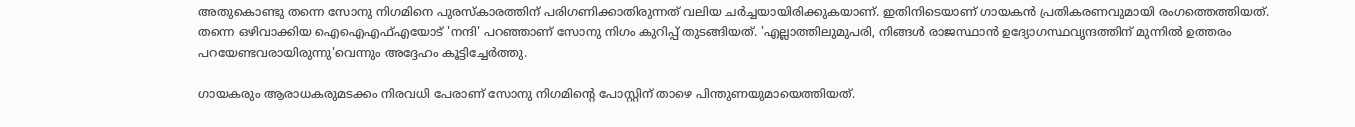അതുകൊണ്ടു തന്നെ സോനു നിഗമിനെ പുരസ്‌കാരത്തിന് പരിഗണിക്കാതിരുന്നത് വലിയ ചര്‍ച്ചയായിരിക്കുകയാണ്. ഇതിനിടെയാണ് ഗായകന്‍ പ്രതികരണവുമായി രംഗത്തെത്തിയത്. തന്നെ ഒഴിവാക്കിയ ഐഐഎഫ്എയോട് 'നന്ദി' പറഞ്ഞാണ് സോനു നിഗം കുറിപ്പ് തുടങ്ങിയത്. 'എല്ലാത്തിലുമുപരി, നിങ്ങള്‍ രാജസ്ഥാന്‍ ഉദ്യോഗസ്ഥവൃന്ദത്തിന് മുന്നില്‍ ഉത്തരം പറയേണ്ടവരായിരുന്നു'വെന്നും അദ്ദേഹം കൂട്ടിച്ചേര്‍ത്തു.

ഗായകരും ആരാധകരുമടക്കം നിരവധി പേരാണ് സോനു നിഗമിന്റെ പോസ്റ്റിന് താഴെ പിന്തുണയുമായെത്തിയത്.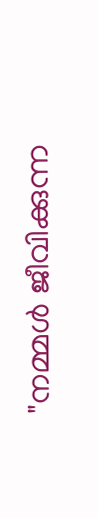"നമ്മൾ ജീവിക്കുന്ന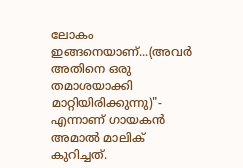ലോകം ഇങ്ങനെയാണ്...(അവർ അതിനെ ഒരു തമാശയാക്കി മാറ്റിയിരിക്കുന്നു)"- എന്നാണ് ഗായകൻ അമാൽ മാലിക് കുറിച്ചത്.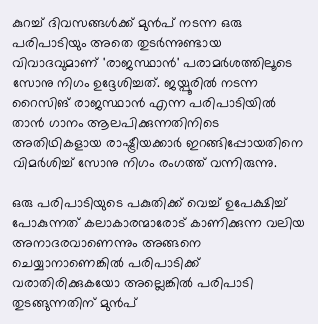കുറച്ച് ദിവസങ്ങള്‍ക്ക് മുന്‍പ് നടന്ന ഒരു പരിപാടിയും അതെ തുടര്‍ന്നുണ്ടായ വിവാദവുമാണ് 'രാജസ്ഥാന്‍' പരാമര്‍ശത്തിലൂടെ സോനു നിഗം ഉദ്ദേശിച്ചത്. ജയ്പൂരില്‍ നടന്ന റൈസിങ് രാജസ്ഥാന്‍ എന്ന പരിപാടിയില്‍ താന്‍ ഗാനം ആലപിക്കുന്നതിനിടെ അതിഥികളായ രാഷ്ട്രീയക്കാര്‍ ഇറങ്ങിപ്പോയതിനെ വിമര്‍ശിച്ച് സോനു നിഗം രംഗത്ത് വന്നിരുന്നു.

ഒരു പരിപാടിയുടെ പകുതിക്ക് വെച്ച് ഉപേക്ഷിച്ച് പോകുന്നത് കലാകാരന്മാരോട് കാണിക്കുന്ന വലിയ അനാദരവാണെന്നും അങ്ങനെ ചെയ്യാനാണെങ്കില്‍ പരിപാടിക്ക് വരാതിരിക്കുകയോ അല്ലെങ്കില്‍ പരിപാടി തുടങ്ങുന്നതിന് മുൻപ്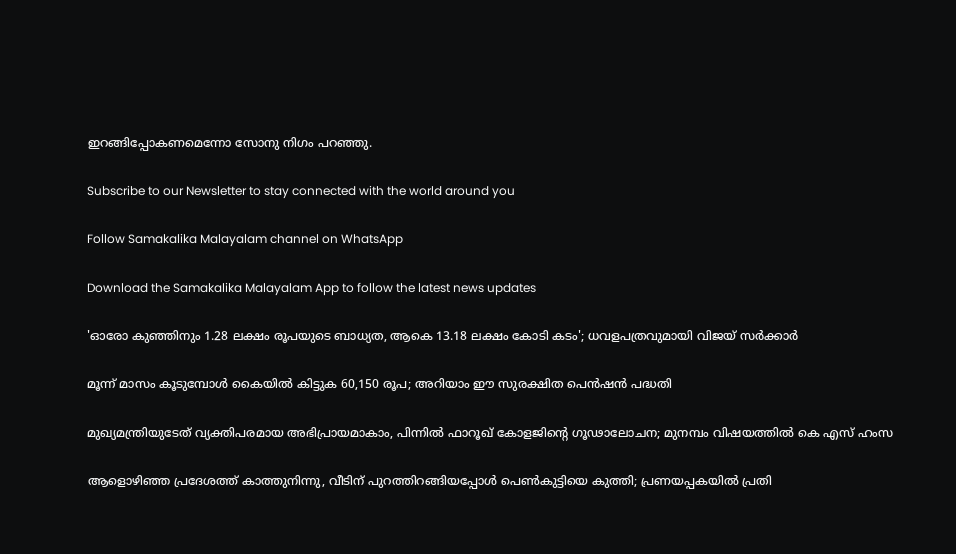ഇറങ്ങിപ്പോകണമെന്നോ സോനു നിഗം പറഞ്ഞു.

Subscribe to our Newsletter to stay connected with the world around you

Follow Samakalika Malayalam channel on WhatsApp

Download the Samakalika Malayalam App to follow the latest news updates

'ഓരോ കുഞ്ഞിനും 1.28 ലക്ഷം രൂപയുടെ ബാധ്യത, ആകെ 13.18 ലക്ഷം കോടി കടം'; ധവളപത്രവുമായി വിജയ്‌ സർക്കാർ

മൂന്ന് മാസം കൂടുമ്പോള്‍ കൈയില്‍ കിട്ടുക 60,150 രൂപ; അറിയാം ഈ സുരക്ഷിത പെന്‍ഷന്‍ പദ്ധതി

മുഖ്യമന്ത്രിയുടേത് വ്യക്തിപരമായ അഭിപ്രായമാകാം, പിന്നിൽ ഫാറൂഖ് കോളജിന്റെ ഗൂഢാലോചന; മുനമ്പം വിഷയത്തിൽ കെ എസ് ഹംസ

ആളൊഴിഞ്ഞ പ്രദേശത്ത് കാത്തുനിന്നു, വീടിന് പുറത്തിറങ്ങിയപ്പോള്‍ പെണ്‍കുട്ടിയെ കുത്തി; പ്രണയപ്പകയില്‍ പ്രതി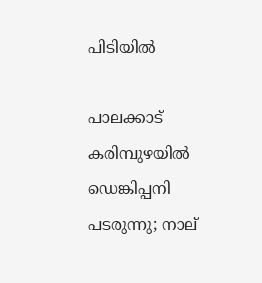പിടിയില്‍

പാലക്കാട് കരിമ്പുഴയിൽ ഡെങ്കിപ്പനി പടരുന്നു; നാല്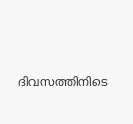ദിവസത്തിനിടെ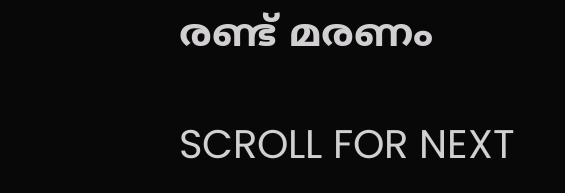രണ്ട് മരണം

SCROLL FOR NEXT